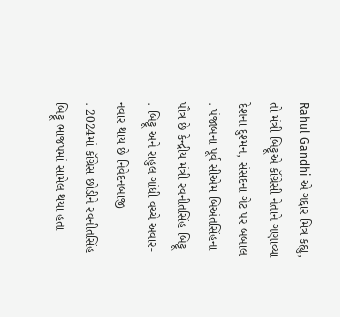Rahul Gandhi એ ગદ્દાર મિત્ર કહ્યુ, તો મંત્રી બિટ્ટૂએ કૉંગ્રેસી નેતાને ગણાવ્યા દેશના દુશ્મન, સંસદના ગેટ પર બબાલ
. પંજાબના પૂર્વ સીએમ બિઅંતસિંહના પૌત્ર છે કેન્દ્રીય મંત્રી રવનીતસિંહ બિટ્ટૂ
. બિટ્ટૂ અને રાહુલ ગાંધી વચ્ચે અવાર-નવાર થાય છે નિવેદનબાજી
. 2024માં કૉંગ્રેસ છોડીને રવનીતસિંહ બિટ્ટૂ ભાજપમાં સામેલ થયા હતા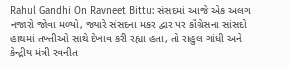Rahul Gandhi On Ravneet Bittu: સંસદમાં આજે એક અલગ નજારો જોવા મળ્યો, જ્યારે સંસદના મકર દ્વાર પર કૉંગ્રેસના સાંસદો હાથમાં તખ્તીઓ સાથે દેખાવ કરી રહ્યા હતા, તો રાહુલ ગાંધી અને કેન્દ્રીય મંત્રી રવનીત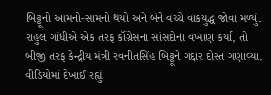બિટ્ટૂનો આમનો-સામનો થયો અને બંને વચ્ચે વાકયુદ્ધ જોવા મળ્યું.
રાહુલ ગાંધીએ એક તરફ કૉંગ્રેસના સાંસદોના વખાણ કર્યા, તો બીજી તરફ કેન્દ્રીય મંત્રી રવનીતસિંહ બિટ્ટૂને ગદ્દાર દોસ્ત ગણાવ્યા. વીડિયોમાં દેખાઈ રહ્યું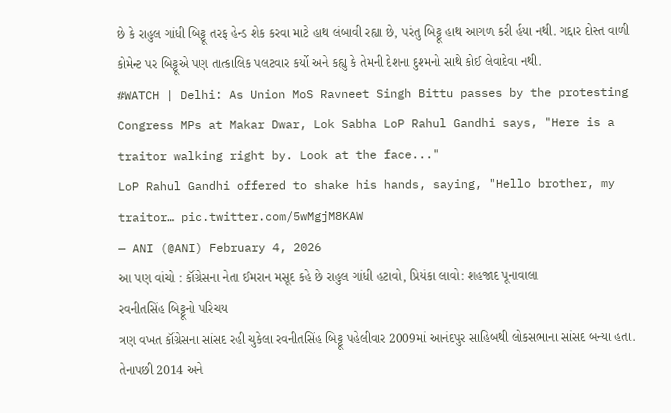છે કે રાહુલ ગાંધી બિટ્ટૂ તરફ હેન્ડ શેક કરવા માટે હાથ લંબાવી રહ્યા છે, પરંતુ બિટ્ટૂ હાથ આગળ કરી ર્હયા નથી. ગદ્દાર દોસ્ત વાળી કોમેન્ટ પર બિટ્ટૂએ પણ તાત્કાલિક પલટવાર કર્યો અને કહ્યુ કે તેમની દેશના દુશ્મનો સાથે કોઈ લેવાદેવા નથી.
#WATCH | Delhi: As Union MoS Ravneet Singh Bittu passes by the protesting Congress MPs at Makar Dwar, Lok Sabha LoP Rahul Gandhi says, "Here is a traitor walking right by. Look at the face..."
LoP Rahul Gandhi offered to shake his hands, saying, "Hello brother, my traitor… pic.twitter.com/5wMgjM8KAW
— ANI (@ANI) February 4, 2026
આ પણ વાંચો : કૉંગ્રેસના નેતા ઈમરાન મસૂદ કહે છે રાહુલ ગાંધી હટાવો, પ્રિયંકા લાવો: શહજાદ પૂનાવાલા
રવનીતસિંહ બિટ્ટૂનો પરિચય
ત્રણ વખત કૉંગ્રેસના સાંસદ રહી ચુકેલા રવનીતસિંહ બિટ્ટૂ પહેલીવાર 2009માં આનંદપુર સાહિબથી લોકસભાના સાંસદ બન્યા હતા. તેનાપછી 2014 અને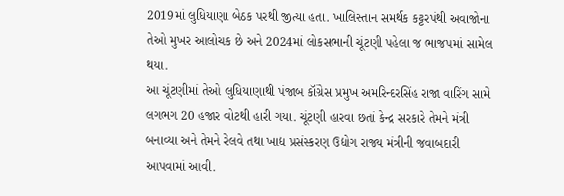2019માં લુધિયાણા બેઠક પરથી જીત્યા હતા. ખાલિસ્તાન સમર્થક કટ્ટરપંથી અવાજોના તેઓ મુખર આલોચક છે અને 2024માં લોકસભાની ચૂંટણી પહેલા જ ભાજપમાં સામેલ થયા.
આ ચૂંટણીમાં તેઓ લુધિયાણાથી પંજાબ કૉંગ્રેસ પ્રમુખ અમરિન્દરસિંહ રાજા વારિંગ સામે લગભગ 20 હજાર વોટથી હારી ગયા. ચૂંટણી હારવા છતાં કેન્દ્ર સરકારે તેમને મંત્રી બનાવ્યા અને તેમને રેલવે તથા ખાદ્ય પ્રસંસ્કરણ ઉદ્યોગ રાજ્ય મંત્રીની જવાબદારી આપવામાં આવી.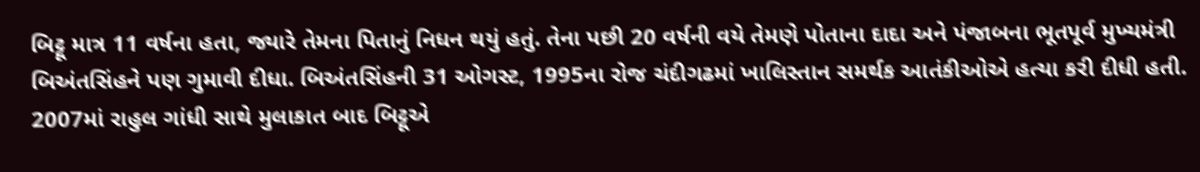બિટ્ટૂ માત્ર 11 વર્ષના હતા, જ્યારે તેમના પિતાનું નિધન થયું હતું. તેના પછી 20 વર્ષની વયે તેમણે પોતાના દાદા અને પંજાબના ભૂતપૂર્વ મુખ્યમંત્રી બિઅંતસિંહને પણ ગુમાવી દીધા. બિઅંતસિંહની 31 ઓગસ્ટ, 1995ના રોજ ચંદીગઢમાં ખાલિસ્તાન સમર્થક આતંકીઓએ હત્યા કરી દીધી હતી. 2007માં રાહુલ ગાંધી સાથે મુલાકાત બાદ બિટ્ટૂએ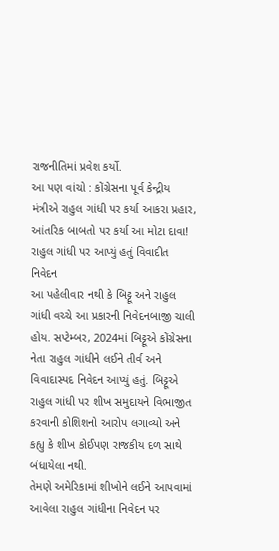રાજનીતિમાં પ્રવેશ કર્યો.
આ પણ વાંચો : કોંગ્રેસના પૂર્વ કેન્દ્રીય મંત્રીએ રાહુલ ગાંધી પર કર્યા આકરા પ્રહાર, આંતરિક બાબતો પર કર્યા આ મોટા દાવા!
રાહુલ ગાંધી પર આપ્યું હતું વિવાદીત નિવેદન
આ પહેલીવાર નથી કે બિટ્ટૂ અને રાહુલ ગાંધી વચ્ચે આ પ્રકારની નિવેદનબાજી ચાલી હોય. સપ્ટેમ્બર, 2024માં બિટ્ટૂએ કોંગ્રેસના નેતા રાહુલ ગાંધીને લઈને તીર્વ અને વિવાદાસ્પદ નિવેદન આપ્યું હતું. બિટ્ટૂએ રાહુલ ગાંધી પર શીખ સમુદાયને વિભાજીત કરવાની કોશિશનો આરોપ લગાવ્યો અને કહ્યુ કે શીખ કોઈપણ રાજકીય દળ સાથે બંધાયેલા નથી.
તેમણે અમેરિકામાં શીખોને લઈને આપવામાં આવેલા રાહુલ ગાંધીના નિવેદન પર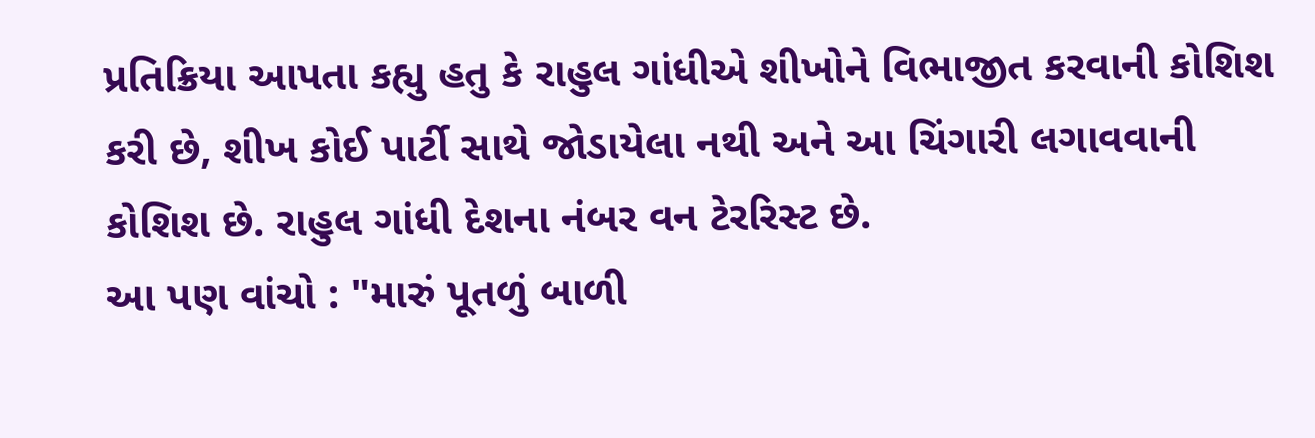પ્રતિક્રિયા આપતા કહ્યુ હતુ કે રાહુલ ગાંધીએ શીખોને વિભાજીત કરવાની કોશિશ કરી છે, શીખ કોઈ પાર્ટી સાથે જોડાયેલા નથી અને આ ચિંગારી લગાવવાની કોશિશ છે. રાહુલ ગાંધી દેશના નંબર વન ટેરરિસ્ટ છે.
આ પણ વાંચો : "મારું પૂતળું બાળી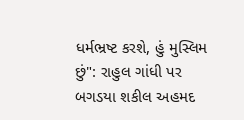ધર્મભ્રષ્ટ કરશે, હું મુસ્લિમ છું": રાહુલ ગાંધી પર બગડયા શકીલ અહમદ